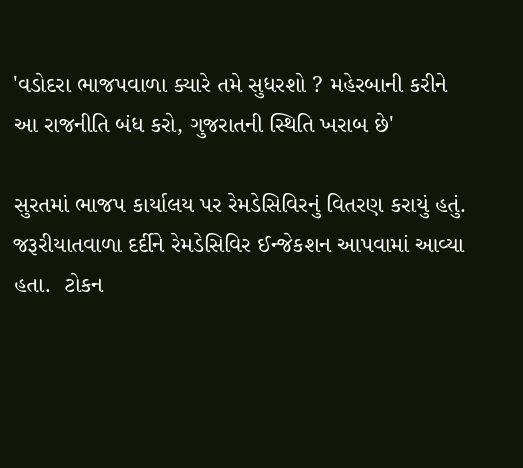'વડોદરા ભાજપવાળા ક્યારે તમે સુધરશો ? મહેરબાની કરીને આ રાજનીતિ બંધ કરો, ગુજરાતની સ્થિતિ ખરાબ છે'

સુરતમાં ભાજપ કાર્યાલય પર રેમડેસિવિરનું વિતરણ કરાયું હતું. જરૂરીયાતવાળા દર્દીને રેમડેસિવિર ઈન્જેકશન આપવામાં આવ્યા હતા.  ટોકન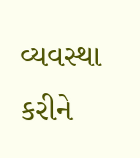વ્યવસ્થા કરીને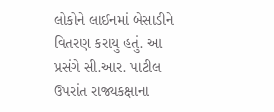લોકોને લાઈનમાં બેસાડીને વિતરણ કરાયુ હતું. આ પ્રસંગે સી.આર. પાટીલ ઉપરાંત રાજ્યકક્ષાના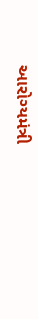આરોગ્યમંત્રી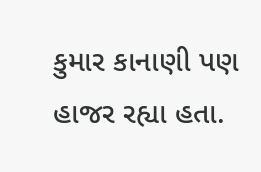કુમાર કાનાણી પણ હાજર રહ્યા હતા.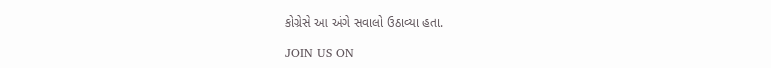કોગ્રેસે આ અંગે સવાલો ઉઠાવ્યા હતા.

JOIN US ON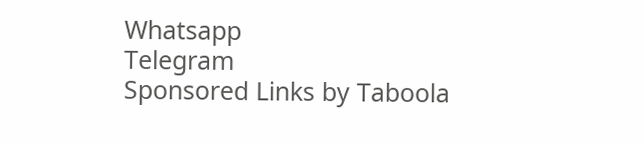Whatsapp
Telegram
Sponsored Links by Taboola